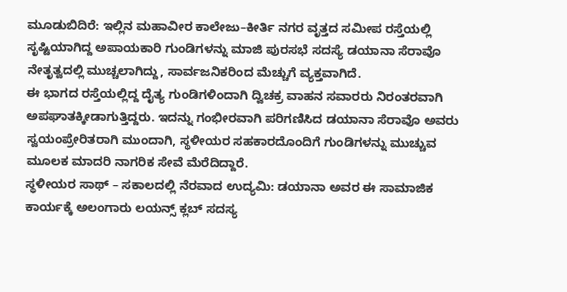ಮೂಡುಬಿದಿರೆ: ಇಲ್ಲಿನ ಮಹಾವೀರ ಕಾಲೇಜು–ಕೀರ್ತಿ ನಗರ ವೃತ್ತದ ಸಮೀಪ ರಸ್ತೆಯಲ್ಲಿ ಸೃಷ್ಟಿಯಾಗಿದ್ದ ಅಪಾಯಕಾರಿ ಗುಂಡಿಗಳನ್ನು ಮಾಜಿ ಪುರಸಭೆ ಸದಸ್ಯೆ ಡಯಾನಾ ಸೆರಾವೊ ನೇತೃತ್ವದಲ್ಲಿ ಮುಚ್ಚಲಾಗಿದ್ದು, ಸಾರ್ವಜನಿಕರಿಂದ ಮೆಚ್ಚುಗೆ ವ್ಯಕ್ತವಾಗಿದೆ.
ಈ ಭಾಗದ ರಸ್ತೆಯಲ್ಲಿದ್ದ ದೈತ್ಯ ಗುಂಡಿಗಳಿಂದಾಗಿ ದ್ವಿಚಕ್ರ ವಾಹನ ಸವಾರರು ನಿರಂತರವಾಗಿ ಅಪಘಾತಕ್ಕೀಡಾಗುತ್ತಿದ್ದರು. ಇದನ್ನು ಗಂಭೀರವಾಗಿ ಪರಿಗಣಿಸಿದ ಡಯಾನಾ ಸೆರಾವೊ ಅವರು ಸ್ವಯಂಪ್ರೇರಿತರಾಗಿ ಮುಂದಾಗಿ, ಸ್ಥಳೀಯರ ಸಹಕಾರದೊಂದಿಗೆ ಗುಂಡಿಗಳನ್ನು ಮುಚ್ಚುವ ಮೂಲಕ ಮಾದರಿ ನಾಗರಿಕ ಸೇವೆ ಮೆರೆದಿದ್ದಾರೆ.
ಸ್ಥಳೀಯರ ಸಾಥ್ – ಸಕಾಲದಲ್ಲಿ ನೆರವಾದ ಉದ್ಯಮಿ: ಡಯಾನಾ ಅವರ ಈ ಸಾಮಾಜಿಕ ಕಾರ್ಯಕ್ಕೆ ಅಲಂಗಾರು ಲಯನ್ಸ್ ಕ್ಲಬ್ ಸದಸ್ಯ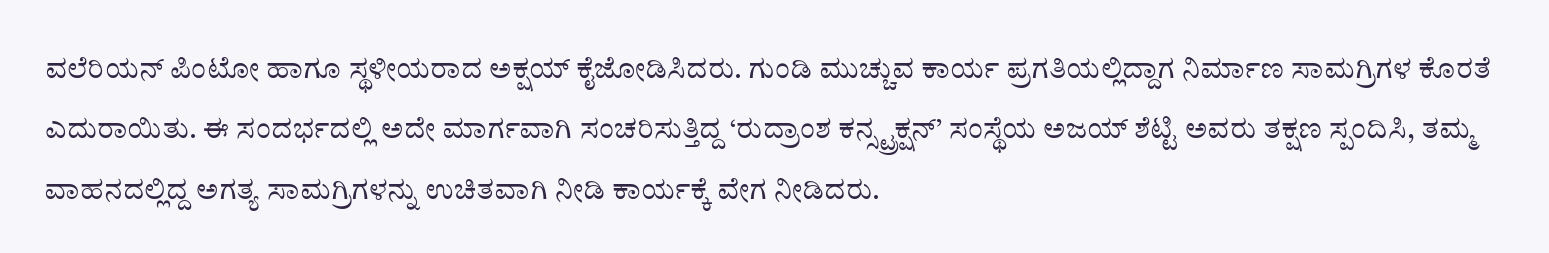ವಲೆರಿಯನ್ ಪಿಂಟೋ ಹಾಗೂ ಸ್ಥಳೀಯರಾದ ಅಕ್ಷಯ್ ಕೈಜೋಡಿಸಿದರು. ಗುಂಡಿ ಮುಚ್ಚುವ ಕಾರ್ಯ ಪ್ರಗತಿಯಲ್ಲಿದ್ದಾಗ ನಿರ್ಮಾಣ ಸಾಮಗ್ರಿಗಳ ಕೊರತೆ ಎದುರಾಯಿತು. ಈ ಸಂದರ್ಭದಲ್ಲಿ ಅದೇ ಮಾರ್ಗವಾಗಿ ಸಂಚರಿಸುತ್ತಿದ್ದ ‘ರುದ್ರಾಂಶ ಕನ್ಸ್ಟ್ರಕ್ಷನ್’ ಸಂಸ್ಥೆಯ ಅಜಯ್ ಶೆಟ್ಟಿ ಅವರು ತಕ್ಷಣ ಸ್ಪಂದಿಸಿ, ತಮ್ಮ ವಾಹನದಲ್ಲಿದ್ದ ಅಗತ್ಯ ಸಾಮಗ್ರಿಗಳನ್ನು ಉಚಿತವಾಗಿ ನೀಡಿ ಕಾರ್ಯಕ್ಕೆ ವೇಗ ನೀಡಿದರು.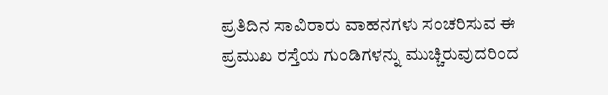ಪ್ರತಿದಿನ ಸಾವಿರಾರು ವಾಹನಗಳು ಸಂಚರಿಸುವ ಈ ಪ್ರಮುಖ ರಸ್ತೆಯ ಗುಂಡಿಗಳನ್ನು ಮುಚ್ಚಿರುವುದರಿಂದ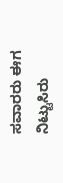ಸವಾರರು ಈಗ ನಿಟ್ಟುಸಿರು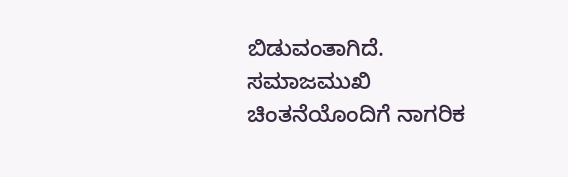ಬಿಡುವಂತಾಗಿದೆ. ಸಮಾಜಮುಖಿ ಚಿಂತನೆಯೊಂದಿಗೆ ನಾಗರಿಕ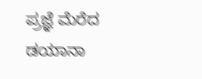ಪ್ರಜ್ಞೆ ಮೆರೆದ ಡಯಾನಾ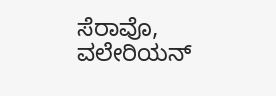ಸೆರಾವೊ, ವಲೇರಿಯನ್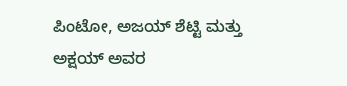ಪಿಂಟೋ, ಅಜಯ್ ಶೆಟ್ಟಿ ಮತ್ತು ಅಕ್ಷಯ್ ಅವರ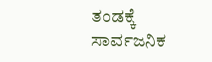ತಂಡಕ್ಕೆ ಸಾರ್ವಜನಿಕ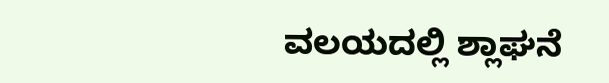ವಲಯದಲ್ಲಿ ಶ್ಲಾಘನೆ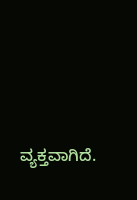ವ್ಯಕ್ತವಾಗಿದೆ.